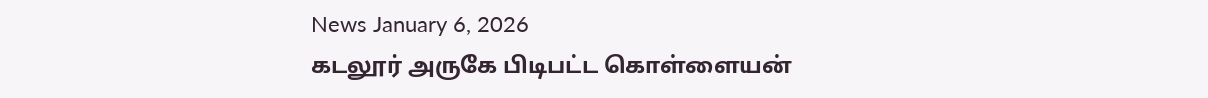News January 6, 2026
கடலூர் அருகே பிடிபட்ட கொள்ளையன்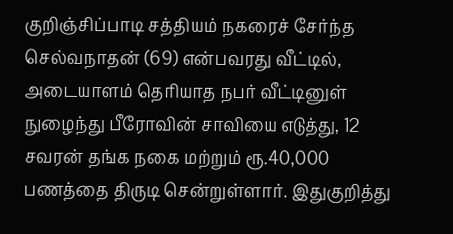குறிஞ்சிப்பாடி சத்தியம் நகரைச் சேர்ந்த செல்வநாதன் (69) என்பவரது வீட்டில், அடையாளம் தெரியாத நபர் வீட்டினுள் நுழைந்து பீரோவின் சாவியை எடுத்து, 12 சவரன் தங்க நகை மற்றும் ரூ.40,000 பணத்தை திருடி சென்றுள்ளார். இதுகுறித்து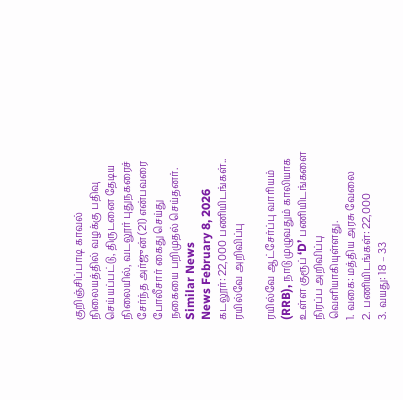குறிஞ்சிப்பாடி காவல் நிலையத்தில் வழக்கு பதிவு செய்யப்பட்டு, திருடனை தேடிய நிலையில், வடலூர் புதுநகரைச் சேர்ந்த அர்ஜுன் (21) என்பவரை போலீசார் கைது செய்து நகையை பறிமுதல் செய்தனர்.
Similar News
News February 8, 2026
கடலூர்: 22,000 பணியிடங்கள்.. ரயில்வே அறிவிப்பு

ரயில்வே ஆட்சேர்ப்பு வாரியம் (RRB), நாடு முழுவதும் காலியாக உள்ள குரூப் ‘D’ பணியிடங்களை நிரப்ப அறிவிப்பு வெளியாகியுள்ளது.
1. வகை: மத்திய அரசு வேலை
2. பணியிடங்கள்: 22,000
3. வயது: 18 – 33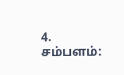4. சம்பளம்: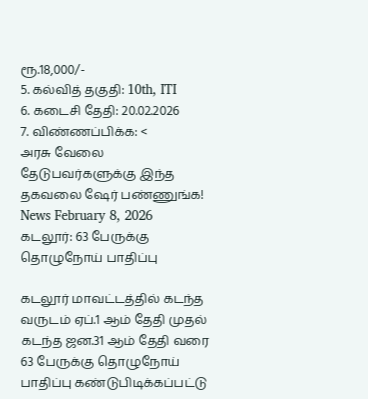ரூ.18,000/-
5. கல்வித் தகுதி: 10th, ITI
6. கடைசி தேதி: 20.02.2026
7. விண்ணப்பிக்க: <
அரசு வேலை தேடுபவர்களுக்கு இந்த தகவலை ஷேர் பண்ணுங்க!
News February 8, 2026
கடலூர்: 63 பேருக்கு தொழுநோய் பாதிப்பு

கடலூர் மாவட்டத்தில் கடந்த வருடம் ஏப்.1 ஆம் தேதி முதல் கடந்த ஜன.31 ஆம் தேதி வரை 63 பேருக்கு தொழுநோய் பாதிப்பு கண்டுபிடிக்கப்பட்டு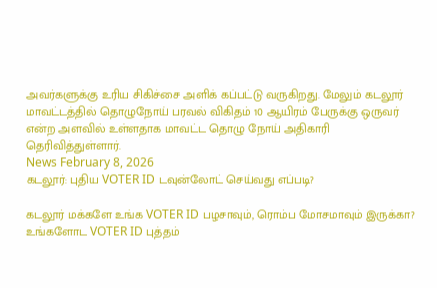அவர்களுக்கு உரிய சிகிச்சை அளிக் கப்பட்டு வருகிறது. மேலும் கடலூர் மாவட்டத்தில் தொழுநோய் பரவல் விகிதம் 10 ஆயிரம் பேருக்கு ஒருவர் என்ற அளவில் உள்ளதாக மாவட்ட தொழு நோய் அதிகாரி தெரிவித்துள்ளார்.
News February 8, 2026
கடலூர்: புதிய VOTER ID டவுன்லோட் செய்வது எப்படி?

கடலூர் மக்களே உங்க VOTER ID பழசாவும், ரொம்ப மோசமாவும் இருக்கா? உங்களோட VOTER ID புத்தம்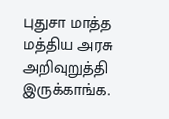புதுசா மாத்த மத்திய அரசு அறிவுறுத்தி இருக்காங்க.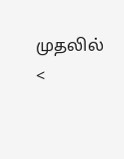முதலில் <